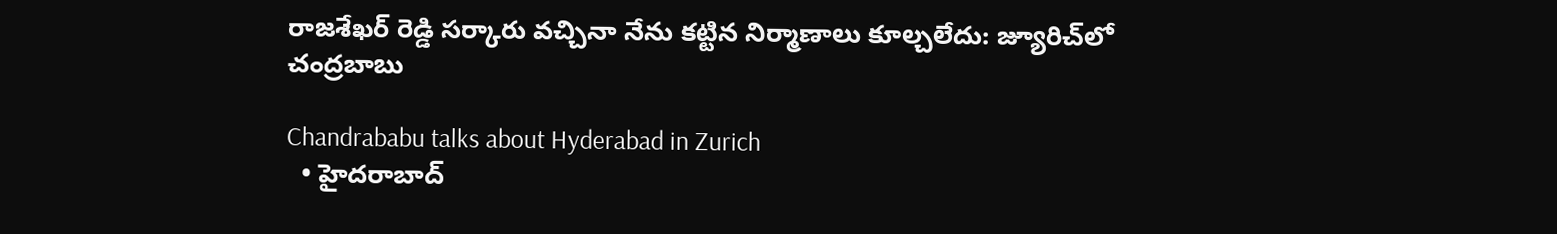రాజశేఖర్ రెడ్డి సర్కారు వచ్చినా నేను కట్టిన నిర్మాణాలు కూల్చలేదు: జ్యూరిచ్‌లో చంద్రబాబు

Chandrababu talks about Hyderabad in Zurich
  • హైదరాబాద్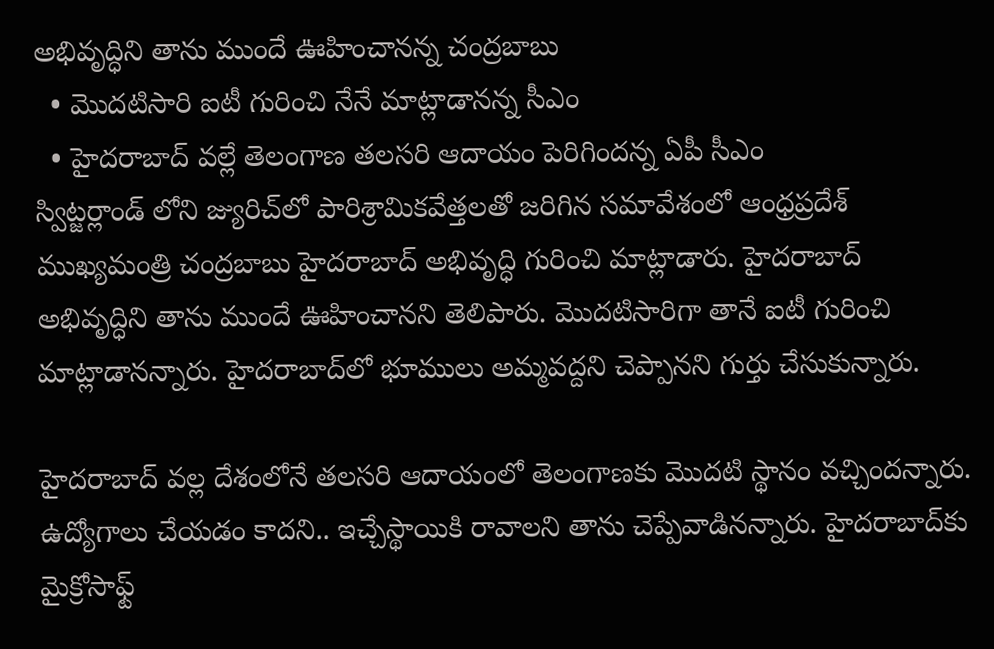అభివృద్ధిని తాను ముందే ఊహించానన్న చంద్రబాబు
  • మొదటిసారి ఐటీ గురించి నేనే మాట్లాడానన్న సీఎం
  • హైదరాబాద్ వల్లే తెలంగాణ తలసరి ఆదాయం పెరిగిందన్న ఏపీ సీఎం
స్విట్జర్లాండ్ లోని జ్యురిచ్‌లో పారిశ్రామికవేత్తలతో జరిగిన సమావేశంలో ఆంధ్రప్రదేశ్ ముఖ్యమంత్రి చంద్రబాబు హైదరాబాద్ అభివృద్ధి గురించి మాట్లాడారు. హైదరాబాద్ అభివృద్ధిని తాను ముందే ఊహించానని తెలిపారు. మొదటిసారిగా తానే ఐటీ గురించి మాట్లాడానన్నారు. హైదరాబాద్‌లో భూములు అమ్మవద్దని చెప్పానని గుర్తు చేసుకున్నారు.

హైదరాబాద్ వల్ల దేశంలోనే తలసరి ఆదాయంలో తెలంగాణకు మొదటి స్థానం వచ్చిందన్నారు. ఉద్యోగాలు చేయడం కాదని.. ఇచ్చేస్థాయికి రావాలని తాను చెప్పేవాడినన్నారు. హైదరాబాద్‌కు మైక్రోసాఫ్ట్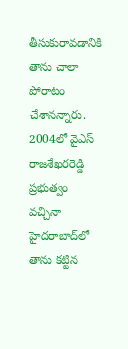తీసుకురావడానికి తాను చాలా పోరాటం చేశానన్నారు. 2004లో వైఎస్ రాజశేఖరరెడ్డి ప్రభుత్వం వచ్చినా హైదరాబాద్‌లో తాను కట్టిన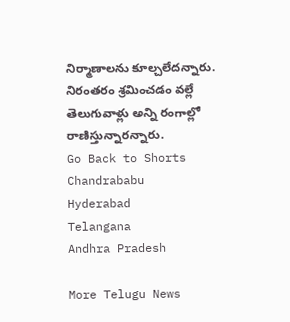నిర్మాణాలను కూల్చలేదన్నారు. నిరంతరం శ్రమించడం వల్లే తెలుగువాళ్లు అన్ని రంగాల్లో రాణిస్తున్నారన్నారు.
Go Back to Shorts
Chandrababu
Hyderabad
Telangana
Andhra Pradesh

More Telugu News